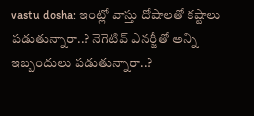vastu dosha: ఇంట్లో వాస్తు దోషాలతో కష్టాలు పడుతున్నారా..? నెగెటివ్ ఎనర్జీతో అన్ని ఇబ్బందులు పడుతున్నారా..?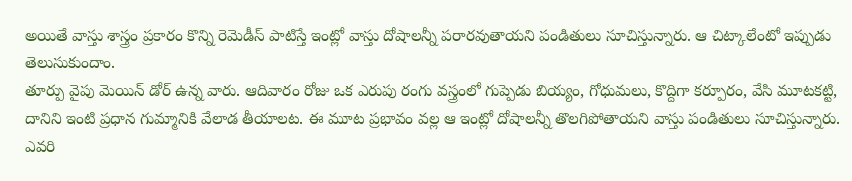అయితే వాస్తు శాస్త్రం ప్రకారం కొన్ని రెమెడీస్ పాటిస్తే ఇంట్లో వాస్తు దోషాలన్నీ పరారవుతాయని పండితులు సూచిస్తున్నారు. ఆ చిట్కాలేంటో ఇప్పుడు తెలుసుకుందాం.
తూర్పు వైపు మెయిన్ డోర్ ఉన్న వారు. ఆదివారం రోజు ఒక ఎరుపు రంగు వస్త్రంలో గుప్పెడు బియ్యం, గోధుమలు, కొద్దిగా కర్పూరం, వేసి మూటకట్టి, దానిని ఇంటి ప్రధాన గుమ్మానికి వేలాడ తీయాలట. ఈ మూట ప్రభావం వల్ల ఆ ఇంట్లో దోషాలన్నీ తొలగిపోతాయని వాస్తు పండితులు సూచిస్తున్నారు.
ఎవరి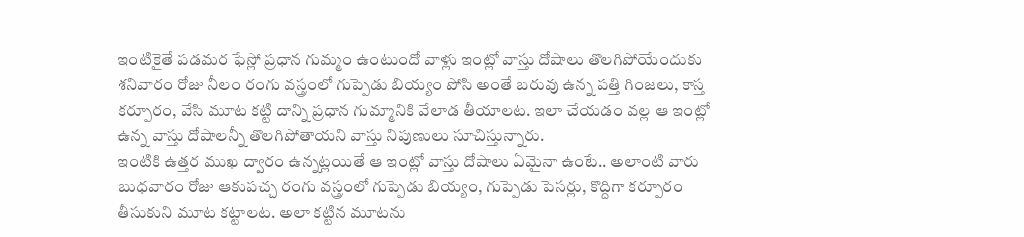ఇంటికైతే పడమర ఫేస్లో ప్రధాన గుమ్మం ఉంటుందో వాళ్లు ఇంట్లో వాస్తు దోషాలు తొలగిపోయేందుకు శనివారం రోజు నీలం రంగు వస్త్రంలో గుప్పెడు బియ్యం పోసి అంతే బరువు ఉన్న పత్తి గింజలు, కాస్త కర్పూరం, వేసి మూట కట్టి దాన్ని ప్రధాన గుమ్మానికి వేలాడ తీయాలట. ఇలా చేయడం వల్ల ఆ ఇంట్లో ఉన్న వాస్తు దోషాలన్నీ తొలగిపోతాయని వాస్తు నిపుణులు సూచిస్తున్నారు.
ఇంటికి ఉత్తర ముఖ ద్వారం ఉన్నట్లయితే ఆ ఇంట్లో వాస్తు దోషాలు ఏమైనా ఉంటే.. అలాంటి వారు బుధవారం రోజు ఆకుపచ్చ రంగు వస్త్రంలో గుప్పెడు బియ్యం, గుప్పెడు పెసర్లు, కొద్దిగా కర్పూరం తీసుకుని మూట కట్టాలట. అలా కట్టిన మూటను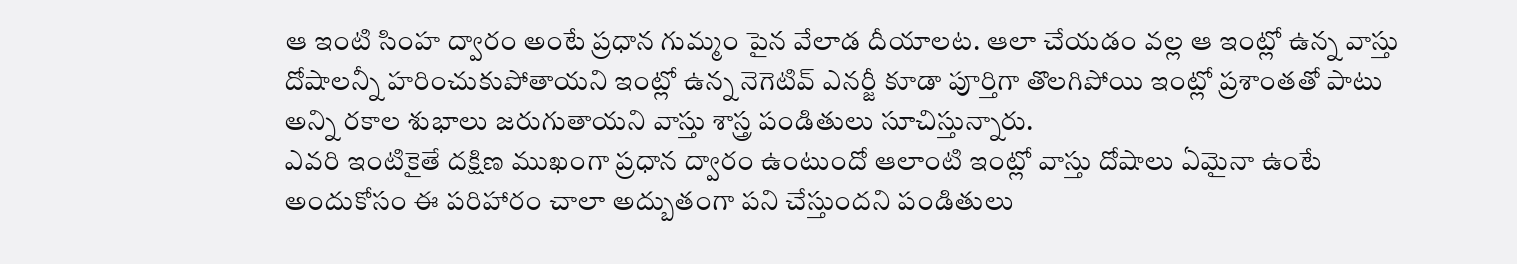ఆ ఇంటి సింహ ద్వారం అంటే ప్రధాన గుమ్మం పైన వేలాడ దీయాలట. ఆలా చేయడం వల్ల ఆ ఇంట్లో ఉన్న వాస్తు దోషాలన్నీ హరించుకుపోతాయని ఇంట్లో ఉన్న నెగెటివ్ ఎనర్జీ కూడా పూర్తిగా తొలగిపోయి ఇంట్లో ప్రశాంతతో పాటు అన్ని రకాల శుభాలు జరుగుతాయని వాస్తు శాస్త్ర పండితులు సూచిస్తున్నారు.
ఎవరి ఇంటికైతే దక్షిణ ముఖంగా ప్రధాన ద్వారం ఉంటుందో ఆలాంటి ఇంట్లో వాస్తు దోషాలు ఏమైనా ఉంటే అందుకోసం ఈ పరిహారం చాలా అద్బుతంగా పని చేస్తుందని పండితులు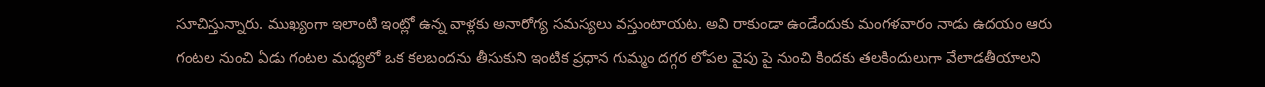సూచిస్తున్నారు. ముఖ్యంగా ఇలాంటి ఇంట్లో ఉన్న వాళ్లకు అనారోగ్య సమస్యలు వస్తుంటాయట. అవి రాకుండా ఉండేందుకు మంగళవారం నాడు ఉదయం ఆరు గంటల నుంచి ఏడు గంటల మధ్యలో ఒక కలబందను తీసుకుని ఇంటిక ప్రధాన గుమ్మం దగ్గర లోపల వైపు పై నుంచి కిందకు తలకిందులుగా వేలాడతీయాలని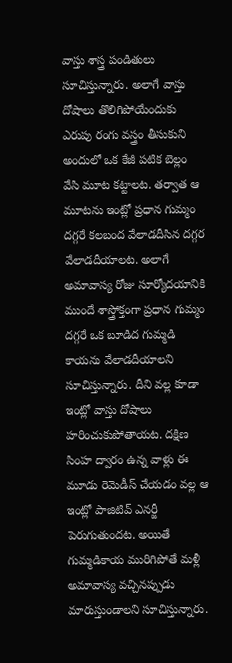వాస్తు శాస్త్ర పండితులు సూచిస్తున్నారు. అలాగే వాస్తు దోషాలు తొలిగిపోయేందుకు ఎరుపు రంగు వస్త్రం తీసుకుని అందులో ఒక కేజీ పటిక బెల్లం వేసి మూట కట్టాలట. తర్వాత ఆ మూటను ఇంట్లో ప్రధాన గుమ్మం దగ్గరే కలబంద వేలాడదీసిన దగ్గర వేలాడదీయాలట. అలాగే అమావాస్య రోజు సూర్యోదయానికి ముందే శాస్త్రోక్తంగా ప్రధాన గుమ్మం దగ్గరే ఒక బూడిద గుమ్మడి కాయను వేలాడదీయాలని సూచిస్తున్నారు. దీని వల్ల కూడా ఇంట్లో వాస్తు దోషాలు హరించుకుపోతాయట. దక్షిణ సింహ ద్వారం ఉన్న వాళ్లు ఈ మూడు రెమెడీస్ చేయడం వల్ల ఆ ఇంట్లో పాజిటివ్ ఎనర్జీ పెరుగుతుందట. అయితే గుమ్మడికాయ మురిగిపోతే మళ్లీ అమావాస్య వచ్చినప్పుడు మారుస్తుండాలని సూచిస్తున్నారు.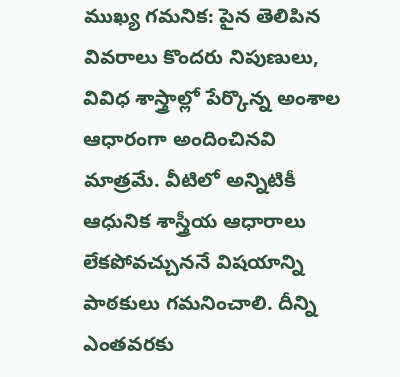ముఖ్య గమనిక: పైన తెలిపిన వివరాలు కొందరు నిపుణులు, వివిధ శాస్త్రాల్లో పేర్కొన్న అంశాల ఆధారంగా అందించినవి మాత్రమే. వీటిలో అన్నిటికీ ఆధునిక శాస్త్రీయ ఆధారాలు లేకపోవచ్చుననే విషయాన్ని పాఠకులు గమనించాలి. దీన్ని ఎంతవరకు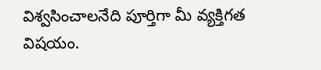విశ్వసించాలనేది పూర్తిగా మీ వ్యక్తిగత విషయం.